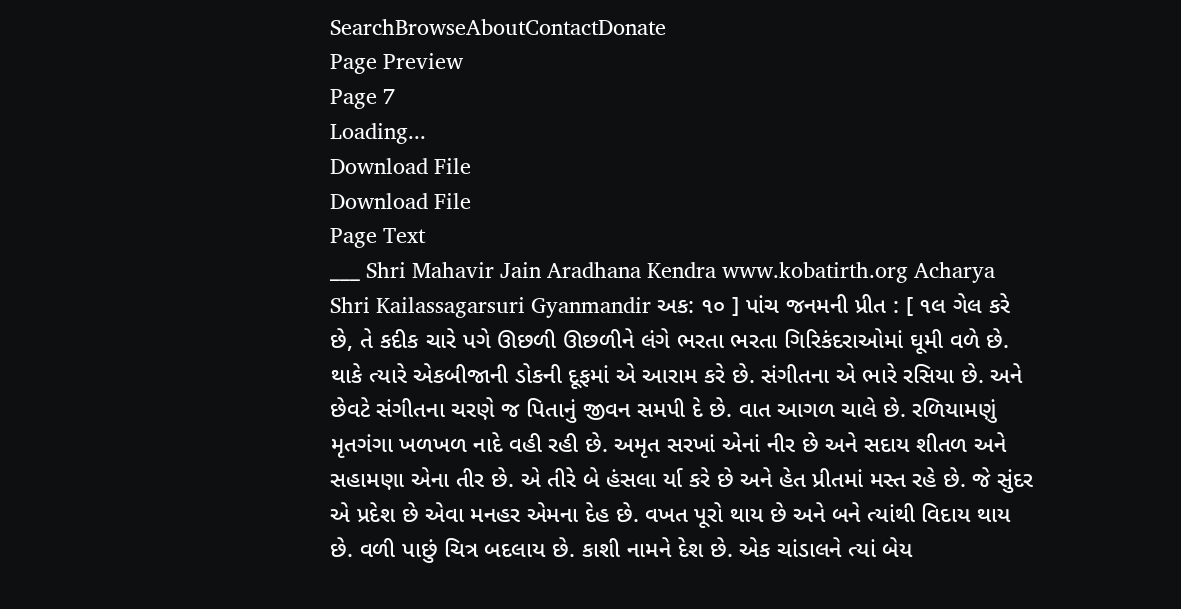SearchBrowseAboutContactDonate
Page Preview
Page 7
Loading...
Download File
Download File
Page Text
___ Shri Mahavir Jain Aradhana Kendra www.kobatirth.org Acharya Shri Kailassagarsuri Gyanmandir અક: ૧૦ ] પાંચ જનમની પ્રીત : [ ૧લ ગેલ કરે છે, તે કદીક ચારે પગે ઊછળી ઊછળીને લંગે ભરતા ભરતા ગિરિકંદરાઓમાં ઘૂમી વળે છે. થાકે ત્યારે એકબીજાની ડોકની દૂફમાં એ આરામ કરે છે. સંગીતના એ ભારે રસિયા છે. અને છેવટે સંગીતના ચરણે જ પિતાનું જીવન સમપી દે છે. વાત આગળ ચાલે છે. રળિયામણું મૃતગંગા ખળખળ નાદે વહી રહી છે. અમૃત સરખાં એનાં નીર છે અને સદાય શીતળ અને સહામણા એના તીર છે. એ તીરે બે હંસલા ર્યા કરે છે અને હેત પ્રીતમાં મસ્ત રહે છે. જે સુંદર એ પ્રદેશ છે એવા મનહર એમના દેહ છે. વખત પૂરો થાય છે અને બને ત્યાંથી વિદાય થાય છે. વળી પાછું ચિત્ર બદલાય છે. કાશી નામને દેશ છે. એક ચાંડાલને ત્યાં બેય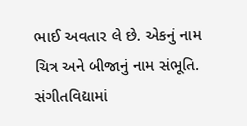ભાઈ અવતાર લે છે. એકનું નામ ચિત્ર અને બીજાનું નામ સંભૂતિ. સંગીતવિદ્યામાં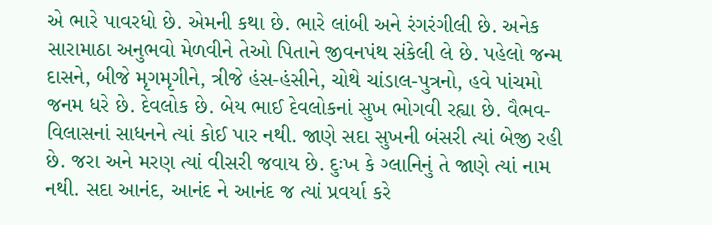એ ભારે પાવરધો છે. એમની કથા છે. ભારે લાંબી અને રંગરંગીલી છે. અનેક સારામાઠા અનુભવો મેળવીને તેઓ પિતાને જીવનપંથ સંકેલી લે છે. પહેલો જન્મ દાસને, બીજે મૃગમૃગીને, ત્રીજે હંસ-હંસીને, ચોથે ચાંડાલ-પુત્રનો, હવે પાંચમો જનમ ધરે છે. દેવલોક છે. બેય ભાઈ દેવલોકનાં સુખ ભોગવી રહ્યા છે. વૈભવ-વિલાસનાં સાધનને ત્યાં કોઈ પાર નથી. જાણે સદા સુખની બંસરી ત્યાં બેજી રહી છે. જરા અને મરણ ત્યાં વીસરી જવાય છે. દુઃખ કે ગ્લાનિનું તે જાણે ત્યાં નામ નથી. સદા આનંદ, આનંદ ને આનંદ જ ત્યાં પ્રવર્યા કરે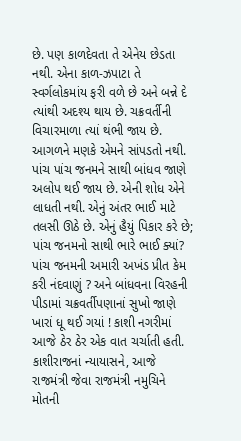છે. પણ કાળદેવતા તે એનેય છેડતા નથી. એના કાળ-ઝપાટા તે સ્વર્ગલોકમાંય ફરી વળે છે અને બન્ને દે ત્યાંથી અદશ્ય થાય છે. ચક્રવર્તીની વિચારમાળા ત્યાં થંભી જાય છે. આગળને મણકે એમને સાંપડતો નથી. પાંચ પાંચ જનમને સાથી બાંધવ જાણે અલોપ થઈ જાય છે. એની શોધ એને લાધતી નથી. એનું અંતર ભાઈ માટે તલસી ઊઠે છે. એનું હૈયું પિકાર કરે છે; પાંચ જનમનો સાથી ભારે ભાઈ ક્યાં? પાંચ જનમની અમારી અખંડ પ્રીત કેમ કરી નંદવાણું ? અને બાંધવના વિરહની પીડામાં ચક્રવર્તીપણાનાં સુખો જાણે ખારાં ધૂ થઈ ગયાં ! કાશી નગરીમાં આજે ઠેર ઠેર એક વાત ચર્ચાતી હતી. કાશીરાજનાં ન્યાયાસને, આજે રાજમંત્રી જેવા રાજમંત્રી નમુચિને મોતની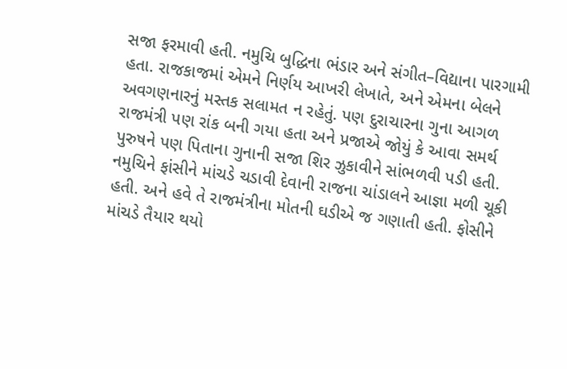સજા ફરમાવી હતી. નમુચિ બુદ્ધિના ભંડાર અને સંગીત–વિદ્યાના પારગામી હતા. રાજકાજમાં એમને નિર્ણય આખરી લેખાતે, અને એમના બેલને અવગણનારનું મસ્તક સલામત ન રહેતું. પણ દુરાચારના ગુના આગળ રાજમંત્રી પણ રાંક બની ગયા હતા અને પ્રજાએ જોયું કે આવા સમર્થ પુરુષને પણ પિતાના ગુનાની સજા શિર ઝુકાવીને સાંભળવી પડી હતી. નમુચિને ફાંસીને માંચડે ચડાવી દેવાની રાજના ચાંડાલને આજ્ઞા મળી ચૂકી હતી. અને હવે તે રાજમંત્રીના મોતની ઘડીએ જ ગણાતી હતી. ફોસીને માંચડે તૈયાર થયો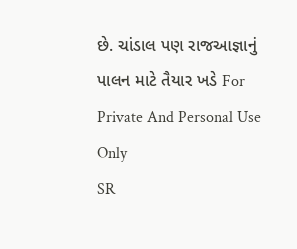છે. ચાંડાલ પણ રાજઆજ્ઞાનું પાલન માટે તૈયાર ખડે For Private And Personal Use Only
SR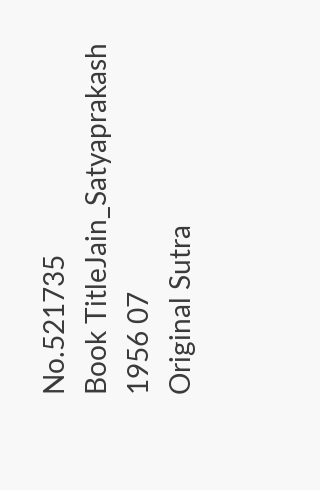No.521735
Book TitleJain_Satyaprakash 1956 07
Original Sutra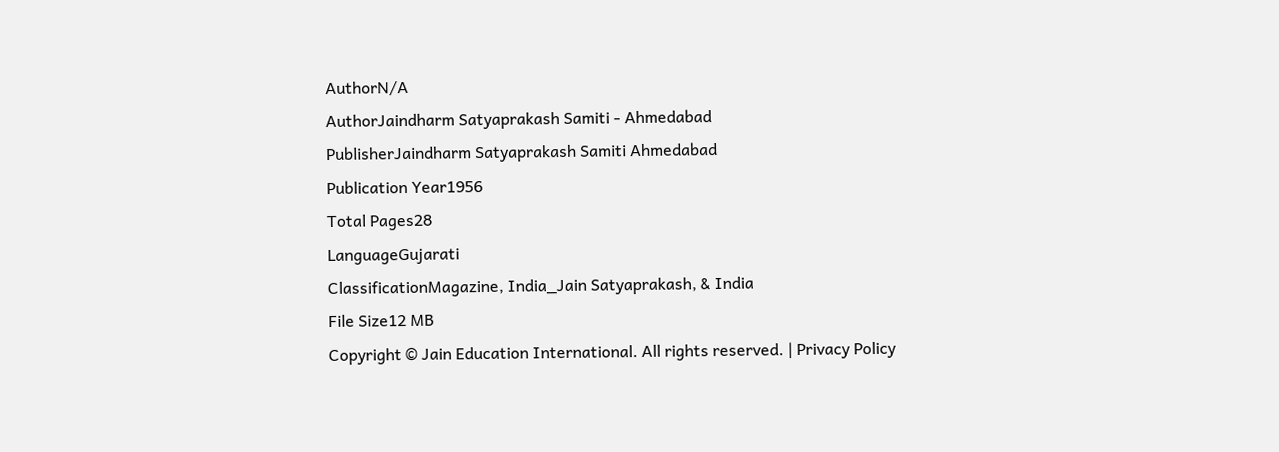AuthorN/A
AuthorJaindharm Satyaprakash Samiti - Ahmedabad
PublisherJaindharm Satyaprakash Samiti Ahmedabad
Publication Year1956
Total Pages28
LanguageGujarati
ClassificationMagazine, India_Jain Satyaprakash, & India
File Size12 MB
Copyright © Jain Education International. All rights reserved. | Privacy Policy